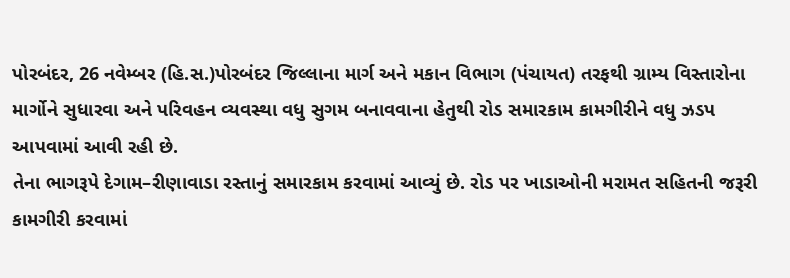પોરબંદર, 26 નવેમ્બર (હિ.સ.)પોરબંદર જિલ્લાના માર્ગ અને મકાન વિભાગ (પંચાયત) તરફથી ગ્રામ્ય વિસ્તારોના માર્ગોને સુધારવા અને પરિવહન વ્યવસ્થા વધુ સુગમ બનાવવાના હેતુથી રોડ સમારકામ કામગીરીને વધુ ઝડપ આપવામાં આવી રહી છે.
તેના ભાગરૂપે દેગામ–રીણાવાડા રસ્તાનું સમારકામ કરવામાં આવ્યું છે. રોડ પર ખાડાઓની મરામત સહિતની જરૂરી કામગીરી કરવામાં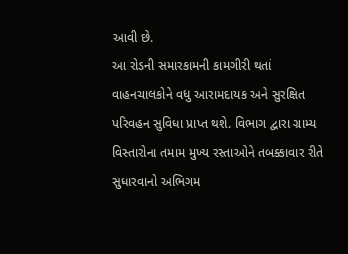આવી છે.
આ રોડની સમારકામની કામગીરી થતાં વાહનચાલકોને વધુ આરામદાયક અને સુરક્ષિત પરિવહન સુવિધા પ્રાપ્ત થશે. વિભાગ દ્વારા ગ્રામ્ય વિસ્તારોના તમામ મુખ્ય રસ્તાઓને તબક્કાવાર રીતે સુધારવાનો અભિગમ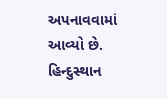અપનાવવામાં આવ્યો છે.
હિન્દુસ્થાન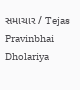સમાચાર / Tejas Pravinbhai Dholariya